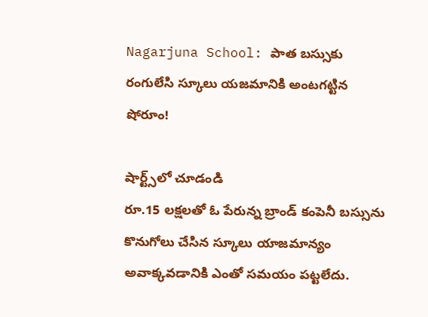Nagarjuna School: పాత బస్సుకు రంగులేసి స్కూలు యజమానికి అంటగట్టిన షోరూం!

షార్ట్స్‌లో చూడండి
రూ.15 లక్షలతో ఓ పేరున్న బ్రాండ్ కంపెనీ బస్సును కొనుగోలు చేసిన స్కూలు యాజమాన్యం అవాక్కవడానికి ఎంతో సమయం పట్టలేదు.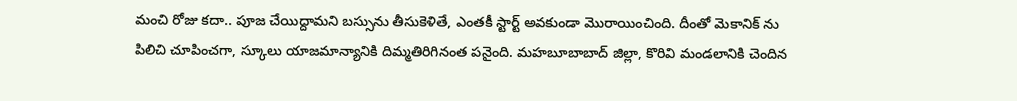మంచి రోజు కదా.. పూజ చేయిద్దామని బస్సును తీసుకెళితే, ఎంతకీ స్టార్ట్ అవకుండా మొరాయించింది. దీంతో మెకానిక్ ను పిలిచి చూపించగా, స్కూలు యాజమాన్యానికి దిమ్మతిరిగినంత పనైంది. మహబూబాబాద్ జిల్లా, కొరివి మండలానికి చెందిన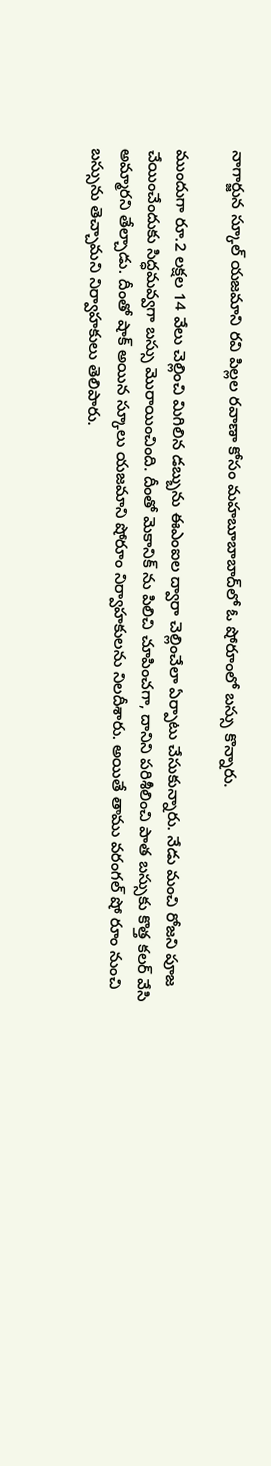నాగార్జున స్కూల్ యజమాని రవి పిల్లల రవాణా కోసం మహబూబాబాద్‌లో ఓ షోరూంలో బస్సు కొన్నారు.

ముందుగా రూ.2 లక్షల 14 వేలు చెల్లించి మిగిలిన డబ్బును ఈఎంఐల ద్వారా చెల్లించేలా ఏర్పాటు చేసుకున్నారు. నేడు మంచి రోజని పూజ చేయించేందుకు సిద్ధమవ్వగా బస్సు మొరాయించింది. దీంతో మెకానిక్ ను పిలిచి చూపించగా, దానిని పరిశీలించి పాత బస్సుకు కొత్త కలర్ వేసి అమ్మారని తేల్చాడు. దీంతో షాక్ అయిన స్కూలు యజమాని షోరూం నిర్వాహకులను నిలదీశారు. అయితే తాము వరంగల్ షో రూం నుంచి బస్సును తెచ్చామని నిర్వాహకులు తెలిపారు.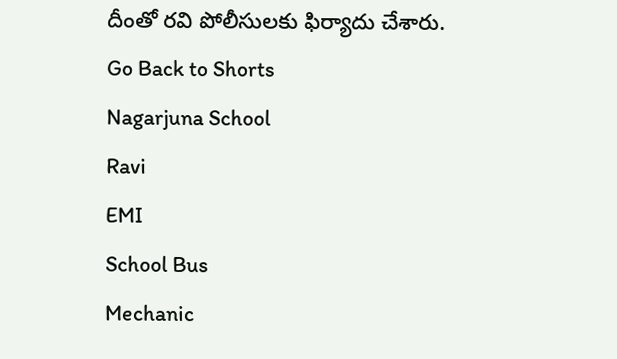దీంతో రవి పోలీసులకు ఫిర్యాదు చేశారు.
Go Back to Shorts
Nagarjuna School
Ravi
EMI
School Bus
Mechanic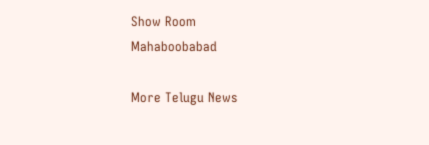Show Room
Mahaboobabad

More Telugu News